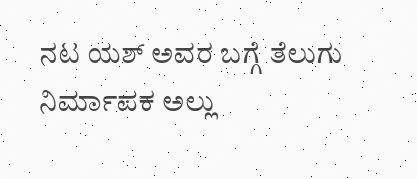ನಟ ಯಶ್ ಅವರ ಬಗ್ಗೆ ತೆಲುಗು ನಿರ್ಮಾಪಕ ಅಲ್ಲು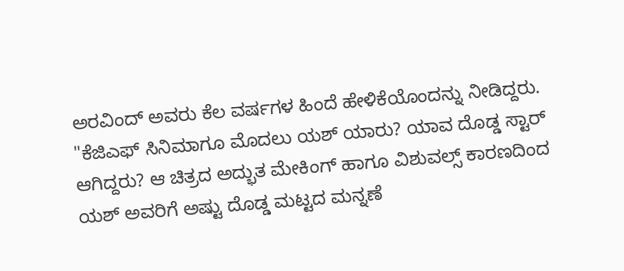ಅರವಿಂದ್ ಅವರು ಕೆಲ ವರ್ಷಗಳ ಹಿಂದೆ ಹೇಳಿಕೆಯೊಂದನ್ನು ನೀಡಿದ್ದರು. "ಕೆಜಿಎಫ್ ಸಿನಿಮಾಗೂ ಮೊದಲು ಯಶ್ ಯಾರು? ಯಾವ ದೊಡ್ಡ ಸ್ಟಾರ್ ಆಗಿದ್ದರು? ಆ ಚಿತ್ರದ ಅದ್ಭುತ ಮೇಕಿಂಗ್ ಹಾಗೂ ವಿಶುವಲ್ಸ್ ಕಾರಣದಿಂದ ಯಶ್ ಅವರಿಗೆ ಅಷ್ಟು ದೊಡ್ಡ ಮಟ್ಟದ ಮನ್ನಣೆ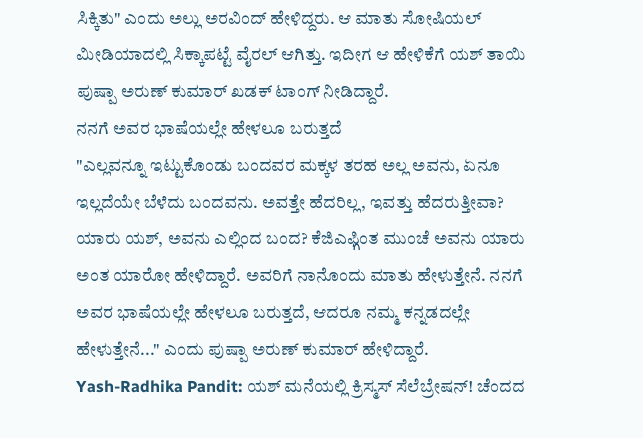ಸಿಕ್ಕಿತು" ಎಂದು ಅಲ್ಲು ಅರವಿಂದ್ ಹೇಳಿದ್ದರು. ಆ ಮಾತು ಸೋಷಿಯಲ್ ಮೀಡಿಯಾದಲ್ಲಿ ಸಿಕ್ಕಾಪಟ್ಟೆ ವೈರಲ್ ಆಗಿತ್ತು. ಇದೀಗ ಆ ಹೇಳಿಕೆಗೆ ಯಶ್ ತಾಯಿ ಪುಷ್ಪಾ ಅರುಣ್ ಕುಮಾರ್ ಖಡಕ್ ಟಾಂಗ್ ನೀಡಿದ್ದಾರೆ.
ನನಗೆ ಅವರ ಭಾಷೆಯಲ್ಲೇ ಹೇಳಲೂ ಬರುತ್ತದೆ
"ಎಲ್ಲವನ್ನೂ ಇಟ್ಟುಕೊಂಡು ಬಂದವರ ಮಕ್ಕಳ ತರಹ ಅಲ್ಲ ಅವನು, ಏನೂ ಇಲ್ಲದೆಯೇ ಬೆಳೆದು ಬಂದವನು. ಅವತ್ತೇ ಹೆದರಿಲ್ಲ, ಇವತ್ತು ಹೆದರುತ್ತೀವಾ? ಯಾರು ಯಶ್, ಅವನು ಎಲ್ಲಿಂದ ಬಂದ? ಕೆಜಿಎಫ್ಗಿಂತ ಮುಂಚೆ ಅವನು ಯಾರು ಅಂತ ಯಾರೋ ಹೇಳಿದ್ದಾರೆ. ಅವರಿಗೆ ನಾನೊಂದು ಮಾತು ಹೇಳುತ್ತೇನೆ. ನನಗೆ ಅವರ ಭಾಷೆಯಲ್ಲೇ ಹೇಳಲೂ ಬರುತ್ತದೆ, ಆದರೂ ನಮ್ಮ ಕನ್ನಡದಲ್ಲೇ ಹೇಳುತ್ತೇನೆ..." ಎಂದು ಪುಷ್ಪಾ ಅರುಣ್ ಕುಮಾರ್ ಹೇಳಿದ್ದಾರೆ.
Yash-Radhika Pandit: ಯಶ್ ಮನೆಯಲ್ಲಿ ಕ್ರಿಸ್ಮಸ್ ಸೆಲೆಬ್ರೇಷನ್! ಚೆಂದದ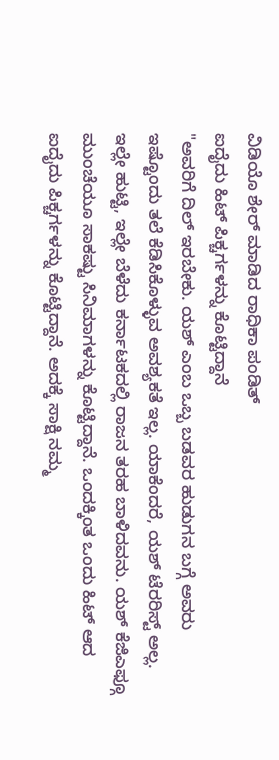ವಿಡಿಯೊ ಶೇರ್ ಮಾಡಿದ ರಾಧಿಕಾ ಪಂಡಿತ್
ಐದೈದು ಹಿಟ್ ಪಿಕ್ಚರ್ಗಳನ್ನು ಕೊಟ್ಟಿದ್ದಾನೆ
"ಅವರಿಗೆ ದಿಲ್ ಇರಬೇಕು. ಯಶ್ ಎಂಬ ಒಬ್ಬ ಬಡವರ ಹುಡುಗನ ಬಗ್ಗೆ ಅವರು ಇಷ್ಟೊಂದು ತಲೆ ಕೆಡಿಸಿಕೊಳ್ಳುವ ಅವಶ್ಯಕತೆ ಇಲ್ಲ. ಯಾಕೆಂದರೆ, ಯಶ್ ಟೆರರಿಸ್ಟ್ ಅಲ್ಲ. ಇಲ್ಲೇ ಹುಟ್ಟಿ, ಇಲ್ಲೇ ಬೆಳೆದು ಕರ್ನಾಟಕದಲ್ಲಿ ರಾಜನ ತರಹ ಬಾಳಿದವನು. ಯಶ್ ಕೆಜಿಎಫ್ಗೂ ಮುಂಚೆಯೂ ಸಾಕಷ್ಟು ಸಿನಿಮಾಗಳನ್ನು ಕೊಟ್ಟಿದ್ದಾನೆ. ಒಂದಕ್ಕಿಂತ ಒಂದು ಹಿಟ್ ಆದ ಐದೈದು ಪಿಕ್ಚರ್ಗಳನ್ನು ಕೊಟ್ಟಿದ್ದಾನೆ. ಅದಕ್ಕೆ ಸಾಕ್ಷಿ ನಮ್ಮ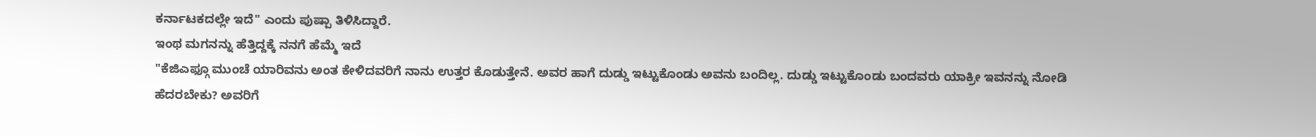ಕರ್ನಾಟಕದಲ್ಲೇ ಇದೆ" ಎಂದು ಪುಷ್ಪಾ ತಿಳಿಸಿದ್ದಾರೆ.
ಇಂಥ ಮಗನನ್ನು ಹೆತ್ತಿದ್ದಕ್ಕೆ ನನಗೆ ಹೆಮ್ಮೆ ಇದೆ
"ಕೆಜಿಎಫ್ಗೂ ಮುಂಚೆ ಯಾರಿವನು ಅಂತ ಕೇಳಿದವರಿಗೆ ನಾನು ಉತ್ತರ ಕೊಡುತ್ತೇನೆ. ಅವರ ಹಾಗೆ ದುಡ್ಡು ಇಟ್ಟುಕೊಂಡು ಅವನು ಬಂದಿಲ್ಲ. ದುಡ್ಡು ಇಟ್ಟುಕೊಂಡು ಬಂದವರು ಯಾಕ್ರೀ ಇವನನ್ನು ನೋಡಿ ಹೆದರಬೇಕು? ಅವರಿಗೆ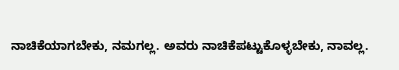ನಾಚಿಕೆಯಾಗಬೇಕು, ನಮಗಲ್ಲ. ಅವರು ನಾಚಿಕೆಪಟ್ಟುಕೊಳ್ಳಬೇಕು, ನಾವಲ್ಲ.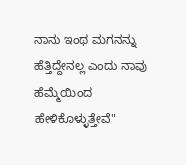ನಾನು ಇಂಥ ಮಗನನ್ನು ಹೆತ್ತಿದ್ದೇನಲ್ಲ ಎಂದು ನಾವು ಹೆಮ್ಮೆಯಿಂದ ಹೇಳಿಕೊಳ್ಳುತ್ತೇವೆ"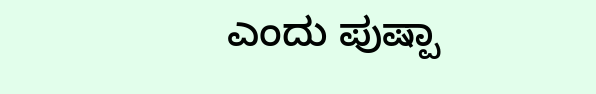ಎಂದು ಪುಷ್ಪಾ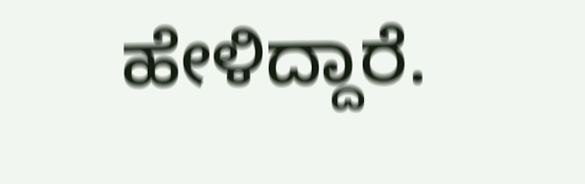ಹೇಳಿದ್ದಾರೆ.